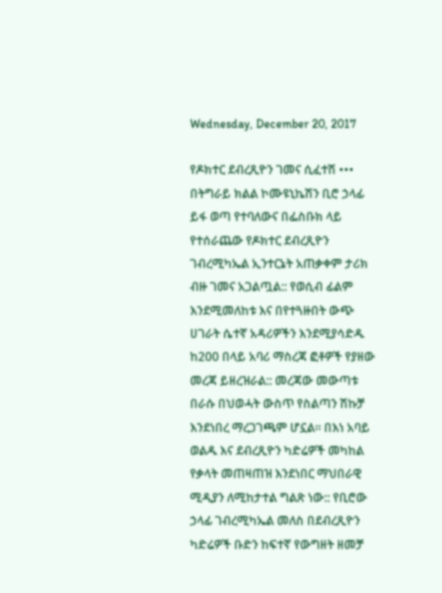Wednesday, December 20, 2017

የዶክተር ደብረጺዮን ገመና ሲፈተሽ ••• በትግራይ ክልል ኮሙዩኒኬሽን ቢሮ ኃላፊ ይፋ ወጣ የተባለውና በፌስቡክ ላይ የተሰራጨው የዶክተር ደብረጺዮን ገብረሚካኤል ኢንተርኔት አጠቃቀም ታሪክ ብዙ ገመና አጋልጧል:: የወሲብ ፊልም እንደሚመለከቱ እና በየተጓዙበት ውጭ ሀገራት ሴተኛ አዳሪዎችን እንደሚያሳድዱ ከ200 በላይ አባሪ ማስረጃ ፎቶዎች የያዘው መረጃ ይዘረዝራል:: መረጃው መውጣቱ በራሱ በህወሓት ውስጥ የስልጣን ሽኩቻ እንደነበረ ማረጋገጫም ሆኗል። በእነ አባይ ወልዱ እና ደብረጺዮን ካድሬዎች መካከል የቃላት መጠዛጠዝ እንደነበር ማህበራዊ ሚዲያን ለሚከታተል ግልጽ ነው:: የቢሮው ኃላፊ ገብረሚካኤል መለስ በደብረጺዮን ካድሬዎች ቡድን ከፍተኛ የውግዘት ዘመቻ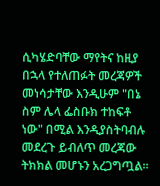ሲካሄድባቸው ማየትና ከዚያ በኋላ የተለጠፉት መረጃዎች መነሳታቸው እንዲሁም "በኔ ስም ሌላ ፌስቡክ ተከፍቶ ነው" በሚል እንዲያስትባብሉ መደረጉ ይብለጥ መረጃው ትክክል መሆኑን አረጋግጧል።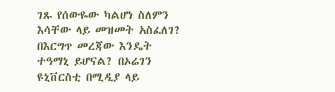ገጹ የሰውዬው ካልሆነ ስለምን እሳቸው ላይ መዝመት አስፈለገ? በእርግጥ መረጃው እንዴት ተዓማኒ ይሆናል? በኦሬገን ዩኒቨርስቲ በሚዲያ ላይ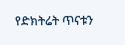የድክትሬት ጥናቱን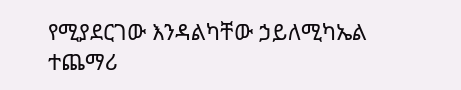የሚያደርገው እንዳልካቸው ኃይለሚካኤል ተጨማሪ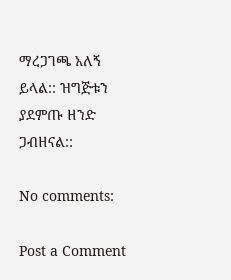ማረጋገጫ አለኝ ይላል:: ዝግጅቱን ያደምጡ ዘንድ ጋብዘናል::

No comments:

Post a Comment